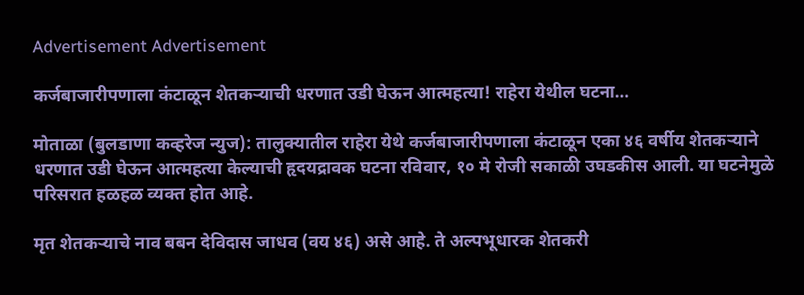Advertisement Advertisement

कर्जबाजारीपणाला कंटाळून शेतकऱ्याची धरणात उडी घेऊन आत्महत्या! राहेरा येथील घटना…

मोताळा (बुलडाणा कव्हरेज न्युज): तालुक्यातील राहेरा येथे कर्जबाजारीपणाला कंटाळून एका ४६ वर्षीय शेतकऱ्याने धरणात उडी घेऊन आत्महत्या केल्याची हृदयद्रावक घटना रविवार, १० मे रोजी सकाळी उघडकीस आली. या घटनेमुळे परिसरात हळहळ व्यक्त होत आहे.

मृत शेतकऱ्याचे नाव बबन देविदास जाधव (वय ४६) असे आहे. ते अल्पभूधारक शेतकरी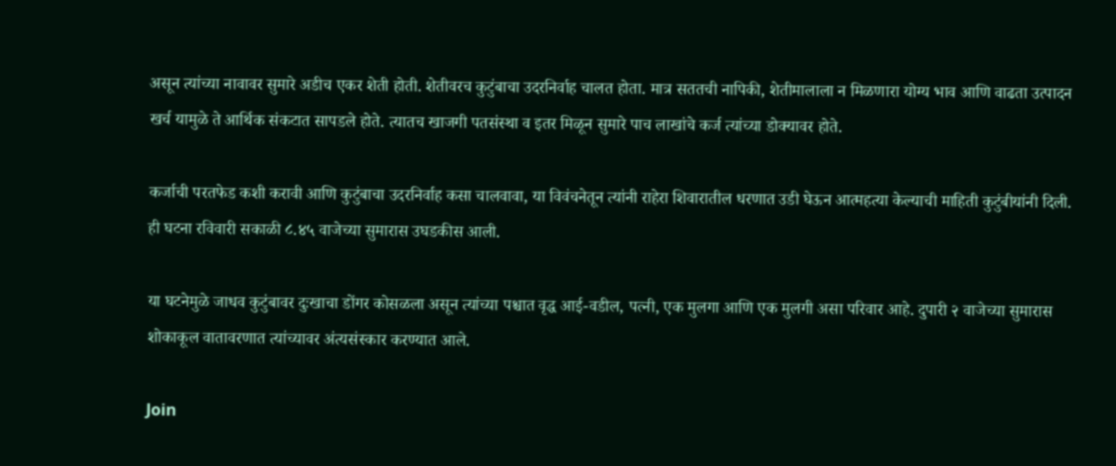असून त्यांच्या नावावर सुमारे अडीच एकर शेती होती. शेतीवरच कुटुंबाचा उदरनिर्वाह चालत होता. मात्र सततची नापिकी, शेतीमालाला न मिळणारा योग्य भाव आणि वाढता उत्पादन खर्च यामुळे ते आर्थिक संकटात सापडले होते. त्यातच खाजगी पतसंस्था व इतर मिळून सुमारे पाच लाखांचे कर्ज त्यांच्या डोक्यावर होते.

कर्जाची परतफेड कशी करावी आणि कुटुंबाचा उदरनिर्वाह कसा चालवावा, या विवंचनेतून त्यांनी राहेरा शिवारातील धरणात उडी घेऊन आत्महत्या केल्याची माहिती कुटुंबीयांनी दिली. ही घटना रविवारी सकाळी ८.४५ वाजेच्या सुमारास उघडकीस आली.

या घटनेमुळे जाधव कुटुंबावर दुःखाचा डोंगर कोसळला असून त्यांच्या पश्चात वृद्ध आई-वडील, पत्नी, एक मुलगा आणि एक मुलगी असा परिवार आहे. दुपारी २ वाजेच्या सुमारास शोकाकूल वातावरणात त्यांच्यावर अंत्यसंस्कार करण्यात आले.

Join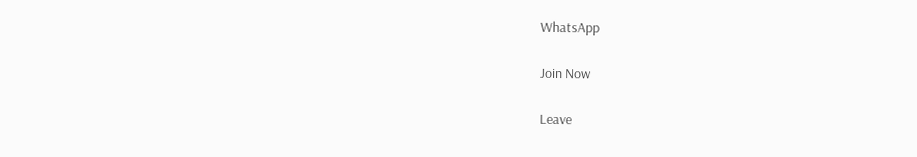WhatsApp

Join Now

Leave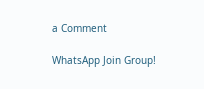a Comment

WhatsApp Join Group!